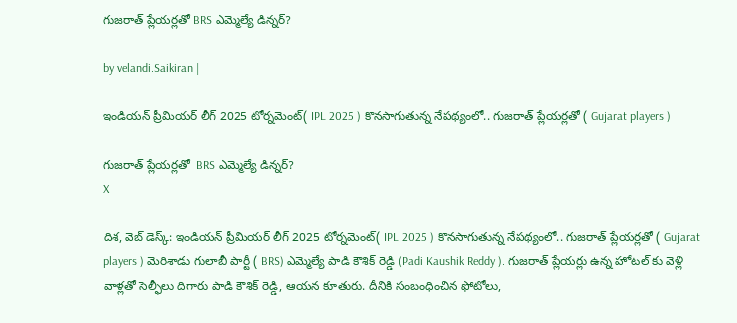గుజరాత్ ప్లేయర్లతో BRS ఎమ్మెల్యే డిన్నర్?

by velandi.Saikiran |

ఇండియన్ ప్రీమియర్ లీగ్ 2025 టోర్నమెంట్( IPL 2025 ) కొనసాగుతున్న నేపథ్యంలో.. గుజరాత్ ప్లేయర్లతో ( Gujarat players )

గుజరాత్ ప్లేయర్లతో  BRS ఎమ్మెల్యే డిన్నర్?
X

దిశ, వెబ్ డెస్క్: ఇండియన్ ప్రీమియర్ లీగ్ 2025 టోర్నమెంట్( IPL 2025 ) కొనసాగుతున్న నేపథ్యంలో.. గుజరాత్ ప్లేయర్లతో ( Gujarat players ) మెరిశాడు గులాబీ పార్టీ ( BRS) ఎమ్మెల్యే పాడి కౌశిక్ రెడ్డి (Padi Kaushik Reddy ). గుజరాత్ ప్లేయర్లు ఉన్న హోటల్ కు వెళ్లి వాళ్లతో సెల్ఫీలు దిగారు పాడి కౌశిక్ రెడ్డి, ఆయన కూతురు. దీనికి సంబంధించిన ఫోటోలు,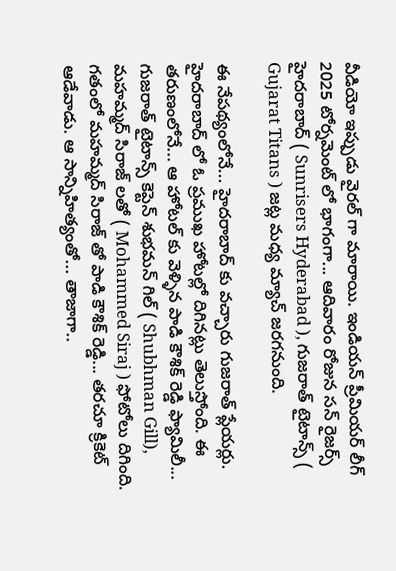వీడియో ఇప్పుడు వైరల్ గా మారాయి. ఇండియన్ ప్రీమియర్ లీగ్ 2025 టోర్నమెంట్ లో భాగంగా... ఆదివారం రోజున సన్ రైజర్స్ హైదరాబాద్ ( Sunrisers Hyderabad ), గుజరాత్ టైటాన్స్ ( Gujarat Titans ) జట్ల మధ్య మ్యాచ్ జరగనుంది.

ఈ నేపథ్యంలోనే... హైదరాబాద్ కు వచ్చారు గుజరాత్ ప్లేయర్లు. హైదరాబాద్ లో ఓ ప్రముఖ హోటల్లో దిగినట్లు తెలుస్తోంది. ఈ తరుణంలోనే... ఆ హోటల్ కు వెళ్ళిన పాడి కౌశిక్ రెడ్డి ఫ్యామిలీ... గుజరాత్ టైటాన్స్ కెప్టెన్ శుభమన్ గిల్ ( Shubhman Gill), మహమ్మద్ సిరాజ్ లతో ( Mohammed Siraj ) ఫోటోలు దిగింది. గతంలో మహమ్మద్ సిరాజ్ తో పాడి కౌశిక్ రెడ్డి... తరచూ క్రికెట్ ఆడేవాడు. ఆ సాన్నిహిత్యంతో... తాజాగా..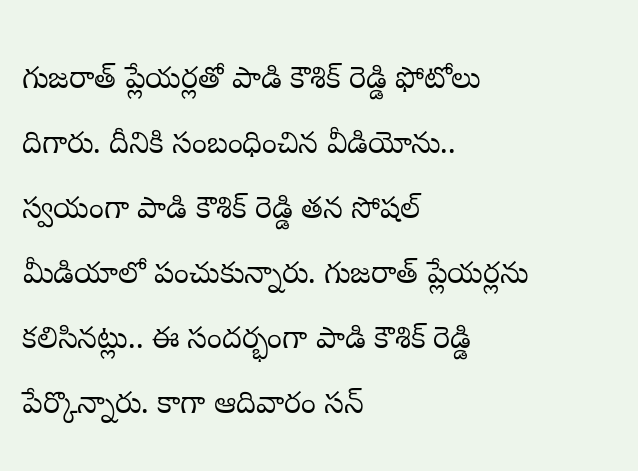గుజరాత్ ప్లేయర్లతో పాడి కౌశిక్ రెడ్డి ఫోటోలు దిగారు. దీనికి సంబంధించిన వీడియోను.. స్వయంగా పాడి కౌశిక్ రెడ్డి తన సోషల్ మీడియాలో పంచుకున్నారు. గుజరాత్ ప్లేయర్లను కలిసినట్లు.. ఈ సందర్భంగా పాడి కౌశిక్ రెడ్డి పేర్కొన్నారు. కాగా ఆదివారం సన్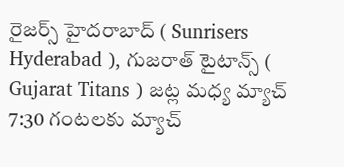రైజర్స్ హైదరాబాద్ ( Sunrisers Hyderabad ), గుజరాత్ టైటాన్స్ ( Gujarat Titans ) జట్ల మధ్య మ్యాచ్ 7:30 గంటలకు మ్యాచ్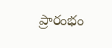ప్రారంభం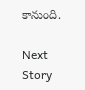కానుంది.

Next Story